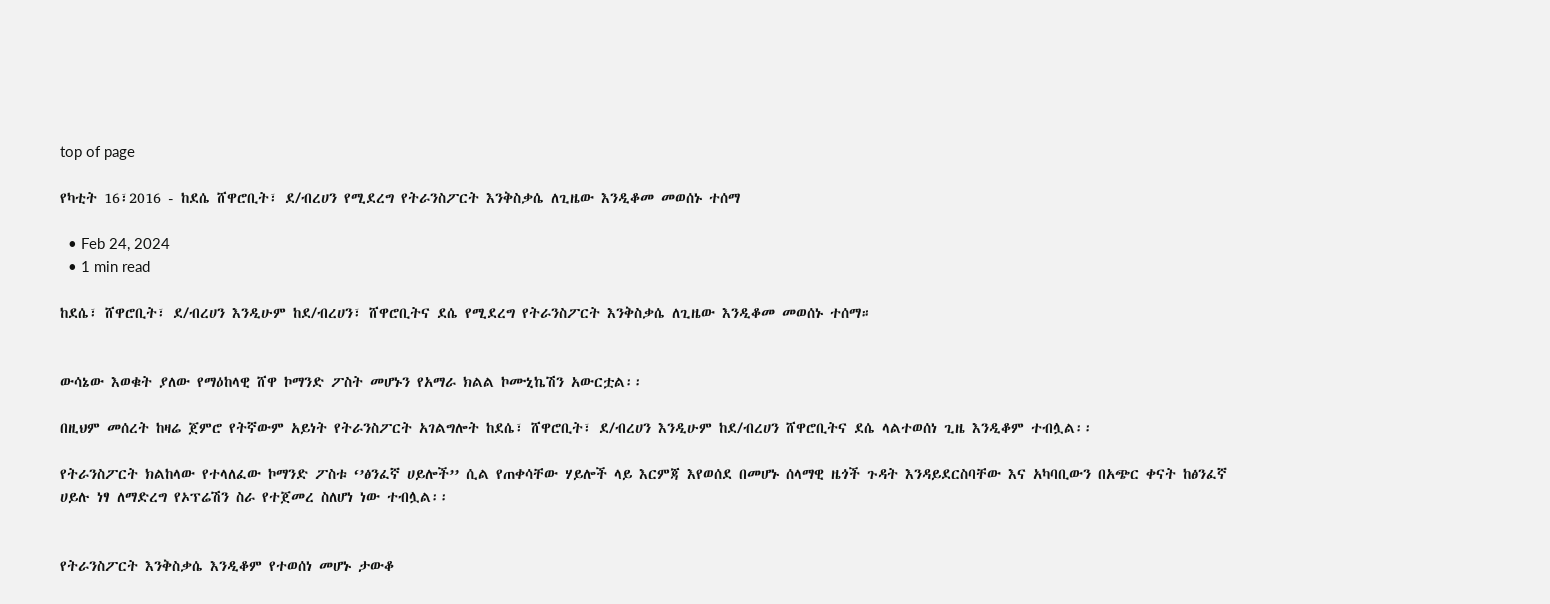top of page

የካቲት 16፣2016 - ከደሴ ሸዋሮቢት፣ ደ/ብረሀን የሚደረግ የትራንስፖርት እንቅስቃሴ ለጊዜው እንዲቆመ መወሰኑ ተሰማ

  • Feb 24, 2024
  • 1 min read

ከደሴ፣ ሸዋሮቢት፣ ደ/ብረሀን እንዲሁም ከደ/ብረሀን፣ ሸዋሮቢትና ደሴ የሚደረግ የትራንስፖርት እንቅስቃሴ ለጊዜው እንዲቆመ መወሰኑ ተሰማ።


ውሳኔው እወቁት ያለው የማዕከላዊ ሸዋ ኮማንድ ፖስት መሆኑን የአማራ ክልል ኮሙኒኬሽን አውርቷል፡፡

በዚህም መሰረት ከዛሬ ጀምሮ የትኛውም አይነት የትራንስፖርት አገልግሎት ከደሴ፣ ሸዋሮቢት፣ ደ/ብረሀን እንዲሁም ከደ/ብረሀን ሸዋሮቢትና ደሴ ላልተወሰነ ጊዜ እንዲቆም ተብሏል፡፡

የትራንስፖርት ክልከላው የተላለፈው ኮማንድ ፖስቱ ‘’ፅንፈኛ ሀይሎች’’ ሲል የጠቀሳቸው ሃይሎች ላይ እርምጃ እየወሰደ በመሆኑ ሰላማዊ ዜጎች ጉዳት እንዳይደርስባቸው እና አካባቢውን በአጭር ቀናት ከፅንፈኛ ሀይሉ ነፃ ለማድረግ የኦፕሬሽን ስራ የተጀመረ ስለሆነ ነው ተብሏል፡፡


የትራንስፖርት እንቅስቃሴ እንዲቆም የተወሰነ መሆኑ ታውቆ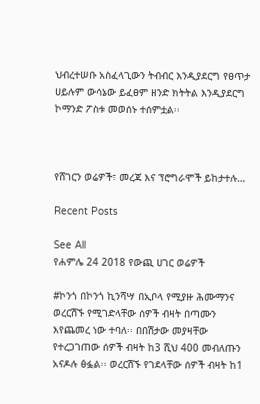ህብረተሠቡ አስፈላጊውን ትብብር እንዲያደርግ የፀጥታ ሀይሉም ውሳኔው ይፈፀም ዘንድ ክትትል እንዲያደርግ ኮማንድ ፖስቱ መወሰኑ ተሰምቷል፡፡



የሸገርን ወሬዎች፣ መረጃ እና ፕሮግራሞች ይከታተሉ…

Recent Posts

See All
የሐምሌ 24 2018 የውጪ ሀገር ወሬዎች

#ኮንጎ በኮንጎ ኪንሻሣ በኢቦላ የሚያዙ ሕሙማንና ወረርሽኙ የሚገድላቸው ሰዎች ብዛት በጣሙን እየጨመረ ነው ተባለ፡፡ በበሽታው መያዛቸው የተረጋገጠው ሰዎች ብዛት ከ3 ሺህ 400 መብለጡን አናዶሉ ፅፏል፡፡ ወረርሽኙ የገደላቸው ሰዎች ብዛት ከ1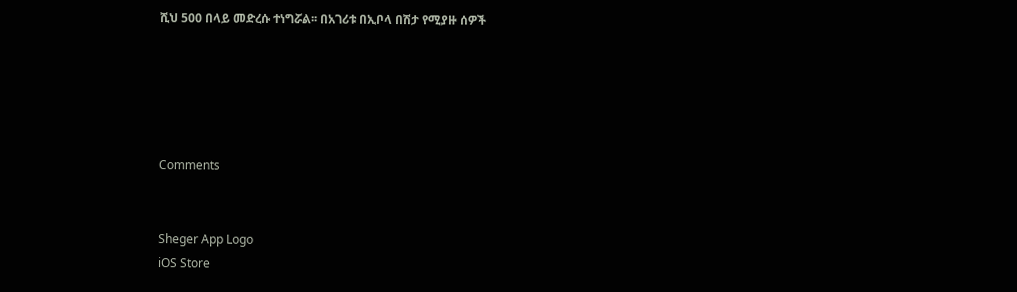ሺህ 500 በላይ መድረሱ ተነግሯል፡፡ በአገሪቱ በኢቦላ በሽታ የሚያዙ ሰዎች





Comments


Sheger App Logo
iOS Store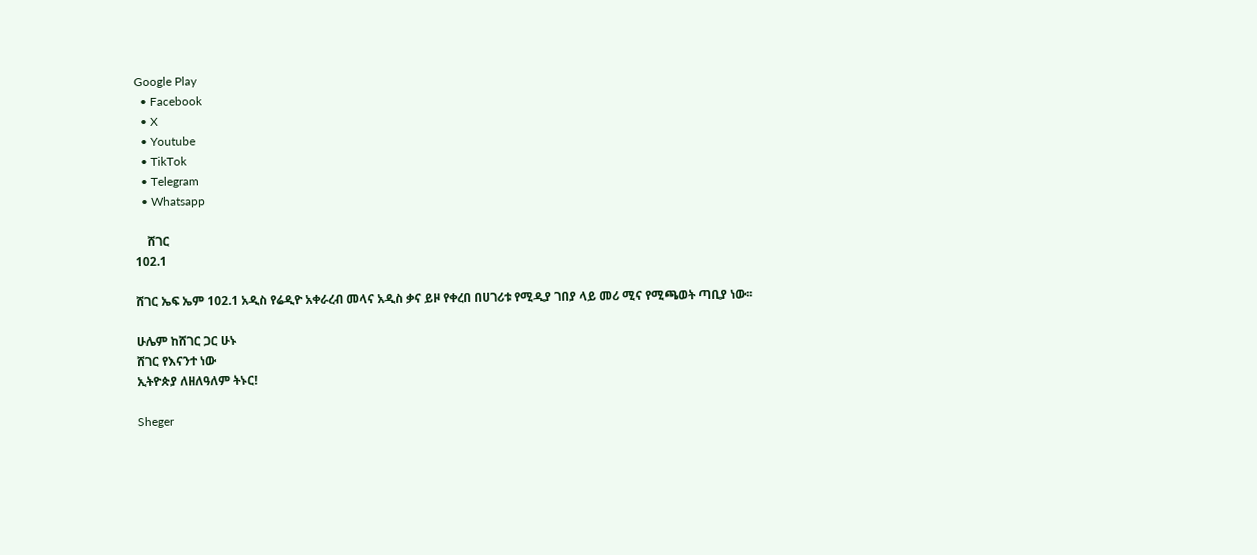Google Play
  • Facebook
  • X
  • Youtube
  • TikTok
  • Telegram
  • Whatsapp

    ሸገር
102.1

ሸገር ኤፍ ኤም 102.1 አዲስ የሬዲዮ አቀራረብ መላና አዲስ ቃና ይዞ የቀረበ በሀገሪቱ የሚዲያ ገበያ ላይ መሪ ሚና የሚጫወት ጣቢያ ነው፡፡

ሁሌም ከሸገር ጋር ሁኑ
ሸገር የእናንተ ነው
ኢትዮጵያ ለዘለዓለም ትኑር!

Sheger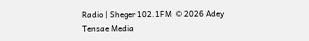Radio | Sheger 102.1FM  © 2026 Adey Tensae Media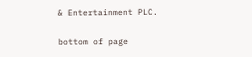& Entertainment PLC.

bottom of page